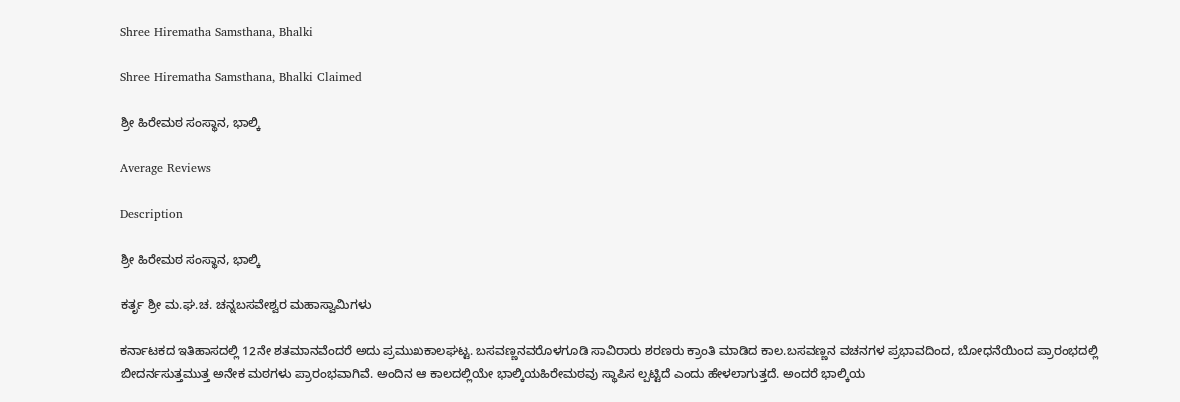Shree Hirematha Samsthana, Bhalki

Shree Hirematha Samsthana, Bhalki Claimed

ಶ್ರೀ ಹಿರೇಮಠ ಸಂಸ್ಥಾನ, ಭಾಲ್ಕಿ

Average Reviews

Description

ಶ್ರೀ ಹಿರೇಮಠ ಸಂಸ್ಥಾನ, ಭಾಲ್ಕಿ

ಕರ್ತೃ ಶ್ರೀ ಮ.ಘ.ಚ. ಚನ್ನಬಸವೇಶ್ವರ ಮಹಾಸ್ವಾಮಿಗಳು

ಕರ್ನಾಟಕದ ಇತಿಹಾಸದಲ್ಲಿ 12ನೇ ಶತಮಾನವೆಂದರೆ ಅದು ಪ್ರಮುಖಕಾಲಘಟ್ಟ. ಬಸವಣ್ಣನವರೊಳಗೂಡಿ ಸಾವಿರಾರು ಶರಣರು ಕ್ರಾಂತಿ ಮಾಡಿದ ಕಾಲ.ಬಸವಣ್ಣನ ವಚನಗಳ ಪ್ರಭಾವದಿಂದ, ಬೋಧನೆಯಿಂದ ಪ್ರಾರಂಭದಲ್ಲಿ ಬೀದರ್ನಸುತ್ತಮುತ್ತ ಅನೇಕ ಮಠಗಳು ಪ್ರಾರಂಭವಾಗಿವೆ. ಅಂದಿನ ಆ ಕಾಲದಲ್ಲಿಯೇ ಭಾಲ್ಕಿಯಹಿರೇಮಠವು ಸ್ಥಾಪಿಸ ಲ್ಪಟ್ಟಿದೆ ಎಂದು ಹೇಳಲಾಗುತ್ತದೆ. ಅಂದರೆ ಭಾಲ್ಕಿಯ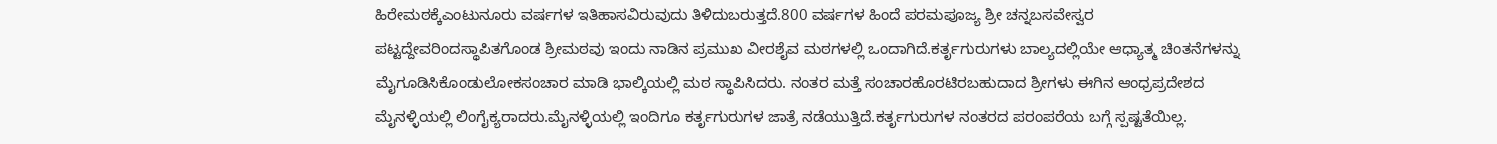ಹಿರೇಮಠಕ್ಕೆಎಂಟುನೂರು ವರ್ಷಗಳ ಇತಿಹಾಸವಿರುವುದು ತಿಳಿದುಬರುತ್ತದೆ.800 ವರ್ಷಗಳ ಹಿಂದೆ ಪರಮಪೂಜ್ಯ ಶ್ರೀ ಚನ್ನಬಸವೇಸ್ವರ ಪಟ್ಟದ್ದೇವರಿಂದಸ್ಥಾಪಿತಗೊಂಡ ಶ್ರೀಮಠವು ಇಂದು ನಾಡಿನ ಪ್ರಮುಖ ವೀರಶೈವ ಮಠಗಳಲ್ಲಿ ಒಂದಾಗಿದೆ.ಕರ್ತೃಗುರುಗಳು ಬಾಲ್ಯದಲ್ಲಿಯೇ ಆಧ್ಯಾತ್ಮ ಚಿಂತನೆಗಳನ್ನು ಮೈಗೂಡಿಸಿಕೊಂಡುಲೋಕಸಂಚಾರ ಮಾಡಿ ಭಾಲ್ಕಿಯಲ್ಲಿ ಮಠ ಸ್ಥಾಪಿಸಿದರು. ನಂತರ ಮತ್ತೆ ಸಂಚಾರಹೊರಟಿರಬಹುದಾದ ಶ್ರೀಗಳು ಈಗಿನ ಆಂಧ್ರಪ್ರದೇಶದ ಮೈನಳ್ಳಿಯಲ್ಲಿ ಲಿಂಗೈಕ್ಯರಾದರು.ಮೈನಳ್ಳಿಯಲ್ಲಿ ಇಂದಿಗೂ ಕರ್ತೃಗುರುಗಳ ಜಾತ್ರೆ ನಡೆಯುತ್ತಿದೆ.ಕರ್ತೃಗುರುಗಳ ನಂತರದ ಪರಂಪರೆಯ ಬಗ್ಗೆ ಸ್ಪಷ್ಟತೆಯಿಲ್ಲ.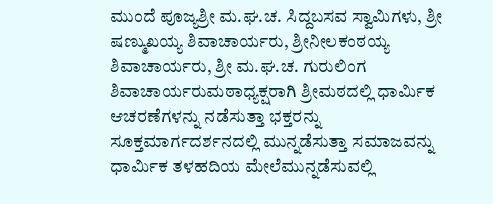ಮುಂದೆ ಪೂಜ್ಯಶ್ರೀ ಮ.ಘ.ಚ. ಸಿದ್ದಬಸವ ಸ್ವಾಮಿಗಳು, ಶ್ರೀ ಷಣ್ಮುಖಯ್ಯ ಶಿವಾಚಾರ್ಯರು, ಶ್ರೀನೀಲಕಂಠಯ್ಯ ಶಿವಾಚಾರ್ಯರು, ಶ್ರೀ ಮ.ಘ.ಚ. ಗುರುಲಿಂಗ ಶಿವಾಚಾರ್ಯರುಮಠಾಧ್ಯಕ್ಷರಾಗಿ ಶ್ರೀಮಠದಲ್ಲಿ ಧಾರ್ಮಿಕ ಆಚರಣೆಗಳನ್ನು ನಡೆಸುತ್ತಾ ಭಕ್ತರನ್ನು ಸೂಕ್ತಮಾರ್ಗದರ್ಶನದಲ್ಲಿ ಮುನ್ನಡೆಸುತ್ತಾ ಸಮಾಜವನ್ನು ಧಾರ್ಮಿಕ ತಳಹದಿಯ ಮೇಲೆಮುನ್ನಡೆಸುವಲ್ಲಿ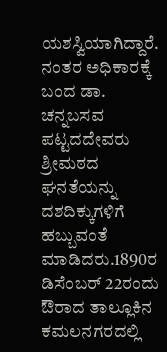ಯಶಸ್ವಿಯಾಗಿದ್ದಾರೆ. ನಂತರ ಅಧಿಕಾರಕ್ಕೆ ಬಂದ ಡಾ. ಚನ್ನಬಸವ ಪಟ್ಟದದೇವರು ಶ್ರೀಮಠದ ಘನತೆಯನ್ನು ದಶದಿಕ್ಕುಗಳಿಗೆ ಹಬ್ಬುವಂತೆ ಮಾಡಿದರು.1890ರ ಡಿಸೆಂಬರ್ 22ರಂದು ಔರಾದ ತಾಲ್ಲೂಕಿನ ಕಮಲನಗರದಲ್ಲಿ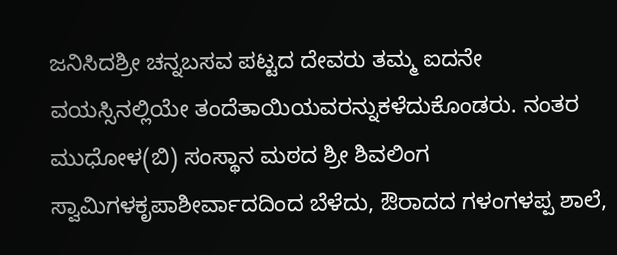ಜನಿಸಿದಶ್ರೀ ಚನ್ನಬಸವ ಪಟ್ಟದ ದೇವರು ತಮ್ಮ ಐದನೇ ವಯಸ್ಸಿನಲ್ಲಿಯೇ ತಂದೆತಾಯಿಯವರನ್ನುಕಳೆದುಕೊಂಡರು. ನಂತರ ಮುಧೋಳ(ಬಿ) ಸಂಸ್ಥಾನ ಮಠದ ಶ್ರೀ ಶಿವಲಿಂಗ ಸ್ವಾಮಿಗಳಕೃಪಾಶೀರ್ವಾದದಿಂದ ಬೆಳೆದು, ಔರಾದದ ಗಳಂಗಳಪ್ಪ ಶಾಲೆ,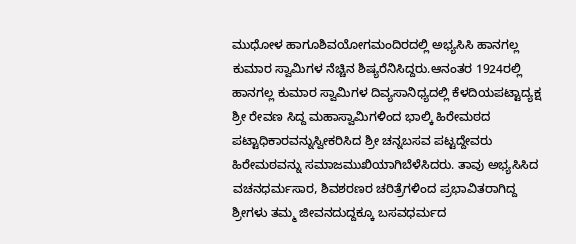ಮುಧೋಳ ಹಾಗೂಶಿವಯೋಗಮಂದಿರದಲ್ಲಿ ಅಭ್ಯಸಿಸಿ ಹಾನಗಲ್ಲ ಕುಮಾರ ಸ್ವಾಮಿಗಳ ನೆಚ್ಚಿನ ಶಿಷ್ಯರೆನಿಸಿದ್ದರು.ಆನಂತರ 1924ರಲ್ಲಿ ಹಾನಗಲ್ಲ ಕುಮಾರ ಸ್ವಾಮಿಗಳ ದಿವ್ಯಸಾನಿಧ್ಯದಲ್ಲಿ ಕೆಳದಿಯಪಟ್ಟಾದ್ಯಕ್ಷ ಶ್ರೀ ರೇವಣ ಸಿದ್ದ ಮಹಾಸ್ವಾಮಿಗಳಿಂದ ಭಾಲ್ಕಿ ಹಿರೇಮಠದ ಪಟ್ಟಾಧಿಕಾರವನ್ನುಸ್ವೀಕರಿಸಿದ ಶ್ರೀ ಚನ್ನಬಸವ ಪಟ್ಟದ್ದೇವರು ಹಿರೇಮಠವನ್ನು ಸಮಾಜಮುಖಿಯಾಗಿಬೆಳೆಸಿದರು. ತಾವು ಅಭ್ಯಸಿಸಿದ ವಚನಧರ್ಮಸಾರ, ಶಿವಶರಣರ ಚರಿತ್ರೆಗಳಿಂದ ಪ್ರಭಾವಿತರಾಗಿದ್ದ ಶ್ರೀಗಳು ತಮ್ಮ ಜೀವನದುದ್ದಕ್ಕೂ ಬಸವಧರ್ಮದ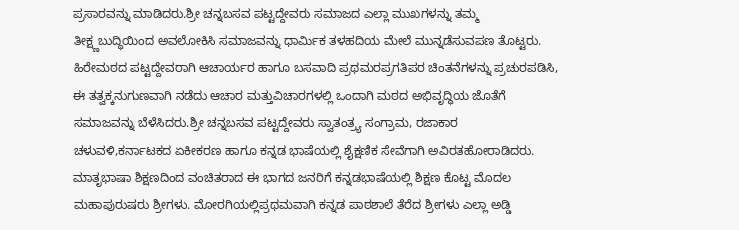ಪ್ರಸಾರವನ್ನು ಮಾಡಿದರು.ಶ್ರೀ ಚನ್ನಬಸವ ಪಟ್ಟದ್ದೇವರು ಸಮಾಜದ ಎಲ್ಲಾ ಮುಖಗಳನ್ನು ತಮ್ಮ ತೀಕ್ಷ್ಣಬುದ್ಧಿಯಿಂದ ಅವಲೋಕಿಸಿ ಸಮಾಜವನ್ನು ಧಾರ್ಮಿಕ ತಳಹದಿಯ ಮೇಲೆ ಮುನ್ನಡೆಸುವಪಣ ತೊಟ್ಟರು. ಹಿರೇಮಠದ ಪಟ್ಟದ್ದೇವರಾಗಿ ಆಚಾರ್ಯರ ಹಾಗೂ ಬಸವಾದಿ ಪ್ರಥಮರಪ್ರಗತಿಪರ ಚಿಂತನೆಗಳನ್ನು ಪ್ರಚುರಪಡಿಸಿ, ಈ ತತ್ವಕ್ಕನುಗುಣವಾಗಿ ನಡೆದು ಆಚಾರ ಮತ್ತುವಿಚಾರಗಳಲ್ಲಿ ಒಂದಾಗಿ ಮಠದ ಅಭಿವೃದ್ಧಿಯ ಜೊತೆಗೆ ಸಮಾಜವನ್ನು ಬೆಳೆಸಿದರು.ಶ್ರೀ ಚನ್ನಬಸವ ಪಟ್ಟದ್ದೇವರು ಸ್ವಾತಂತ್ರ್ಯ ಸಂಗ್ರಾಮ, ರಜಾಕಾರ ಚಳುವಳಿ,ಕರ್ನಾಟಕದ ಏಕೀಕರಣ ಹಾಗೂ ಕನ್ನಡ ಭಾಷೆಯಲ್ಲಿ ಶೈಕ್ಷಣಿಕ ಸೇವೆಗಾಗಿ ಅವಿರತಹೋರಾಡಿದರು. ಮಾತೃಭಾಷಾ ಶಿಕ್ಷಣದಿಂದ ವಂಚಿತರಾದ ಈ ಭಾಗದ ಜನರಿಗೆ ಕನ್ನಡಭಾಷೆಯಲ್ಲಿ ಶಿಕ್ಷಣ ಕೊಟ್ಟ ಮೊದಲ ಮಹಾಪುರುಷರು ಶ್ರೀಗಳು. ಮೋರಗಿಯಲ್ಲಿಪ್ರಥಮವಾಗಿ ಕನ್ನಡ ಪಾಠಶಾಲೆ ತೆರೆದ ಶ್ರೀಗಳು ಎಲ್ಲಾ ಅಡ್ಡಿ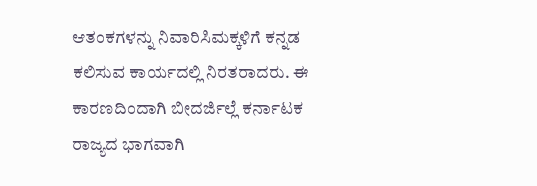ಆತಂಕಗಳನ್ನು ನಿವಾರಿಸಿಮಕ್ಕಳಿಗೆ ಕನ್ನಡ ಕಲಿಸುವ ಕಾರ್ಯದಲ್ಲಿ ನಿರತರಾದರು. ಈ ಕಾರಣದಿಂದಾಗಿ ಬೀದರ್ಜಿಲ್ಲೆ ಕರ್ನಾಟಕ ರಾಜ್ಯದ ಭಾಗವಾಗಿ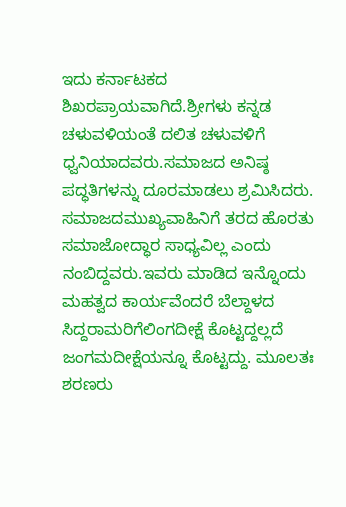ಇದು ಕರ್ನಾಟಕದ ಶಿಖರಪ್ರಾಯವಾಗಿದೆ.ಶ್ರೀಗಳು ಕನ್ನಡ ಚಳುವಳಿಯಂತೆ ದಲಿತ ಚಳುವಳಿಗೆ ಧ್ವನಿಯಾದವರು.ಸಮಾಜದ ಅನಿಷ್ಠ ಪದ್ಧತಿಗಳನ್ನು ದೂರಮಾಡಲು ಶ್ರಮಿಸಿದರು. ಸಮಾಜದಮುಖ್ಯವಾಹಿನಿಗೆ ತರದ ಹೊರತು ಸಮಾಜೋದ್ಧಾರ ಸಾಧ್ಯವಿಲ್ಲ ಎಂದು ನಂಬಿದ್ದವರು.ಇವರು ಮಾಡಿದ ಇನ್ನೊಂದು ಮಹತ್ವದ ಕಾರ್ಯವೆಂದರೆ ಬೆಲ್ದಾಳದ ಸಿದ್ದರಾಮರಿಗೆಲಿಂಗದೀಕ್ಷೆ ಕೊಟ್ಟದ್ದಲ್ಲದೆ ಜಂಗಮದೀಕ್ಷೆಯನ್ನೂ ಕೊಟ್ಟದ್ದು. ಮೂಲತಃ ಶರಣರು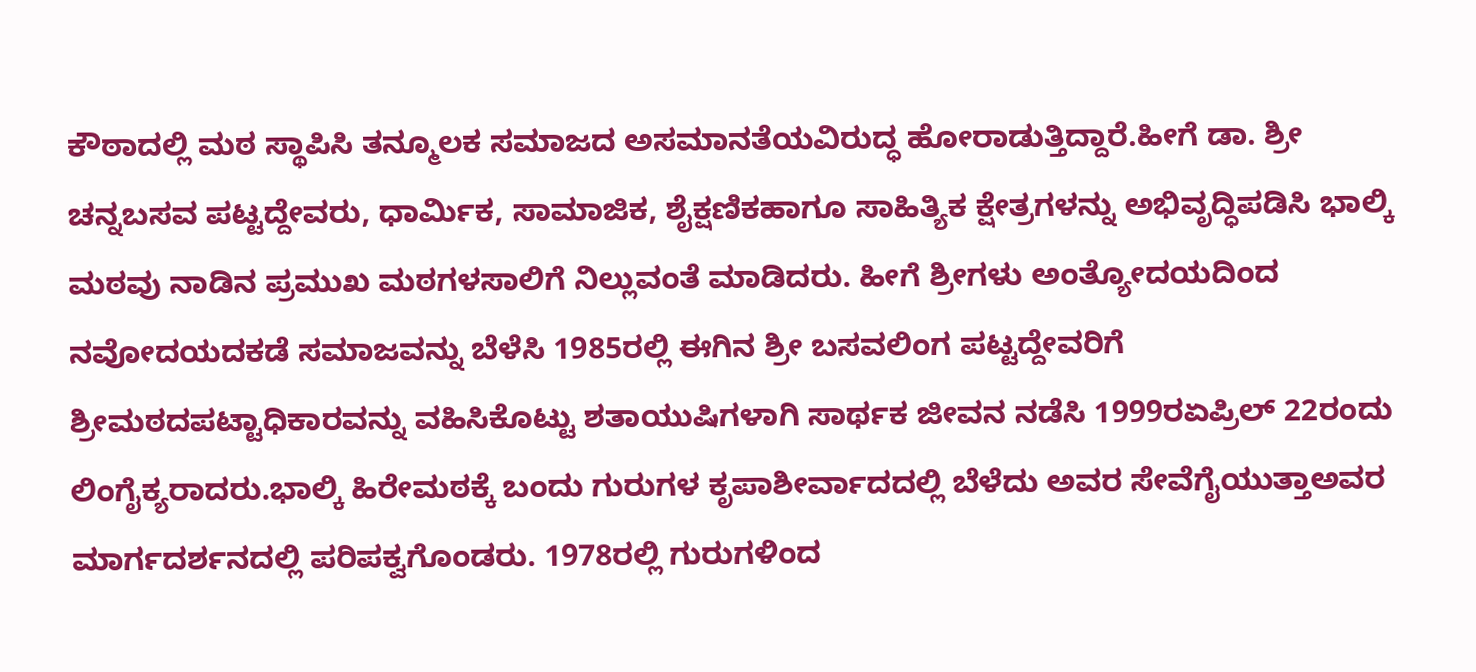ಕೌಠಾದಲ್ಲಿ ಮಠ ಸ್ಥಾಪಿಸಿ ತನ್ಮೂಲಕ ಸಮಾಜದ ಅಸಮಾನತೆಯವಿರುದ್ಧ ಹೋರಾಡುತ್ತಿದ್ದಾರೆ.ಹೀಗೆ ಡಾ. ಶ್ರೀ ಚನ್ನಬಸವ ಪಟ್ಟದ್ದೇವರು, ಧಾರ್ಮಿಕ, ಸಾಮಾಜಿಕ, ಶೈಕ್ಷಣಿಕಹಾಗೂ ಸಾಹಿತ್ಯಿಕ ಕ್ಷೇತ್ರಗಳನ್ನು ಅಭಿವೃದ್ಧಿಪಡಿಸಿ ಭಾಲ್ಕಿ ಮಠವು ನಾಡಿನ ಪ್ರಮುಖ ಮಠಗಳಸಾಲಿಗೆ ನಿಲ್ಲುವಂತೆ ಮಾಡಿದರು. ಹೀಗೆ ಶ್ರೀಗಳು ಅಂತ್ಯೋದಯದಿಂದ ನವೋದಯದಕಡೆ ಸಮಾಜವನ್ನು ಬೆಳೆಸಿ 1985ರಲ್ಲಿ ಈಗಿನ ಶ್ರೀ ಬಸವಲಿಂಗ ಪಟ್ಟದ್ದೇವರಿಗೆ ಶ್ರೀಮಠದಪಟ್ಟಾಧಿಕಾರವನ್ನು ವಹಿಸಿಕೊಟ್ಟು ಶತಾಯುಷಿಗಳಾಗಿ ಸಾರ್ಥಕ ಜೀವನ ನಡೆಸಿ 1999ರಏಪ್ರಿಲ್ 22ರಂದು ಲಿಂಗೈಕ್ಯರಾದರು.ಭಾಲ್ಕಿ ಹಿರೇಮಠಕ್ಕೆ ಬಂದು ಗುರುಗಳ ಕೃಪಾಶೀರ್ವಾದದಲ್ಲಿ ಬೆಳೆದು ಅವರ ಸೇವೆಗೈಯುತ್ತಾಅವರ ಮಾರ್ಗದರ್ಶನದಲ್ಲಿ ಪರಿಪಕ್ವಗೊಂಡರು. 1978ರಲ್ಲಿ ಗುರುಗಳಿಂದ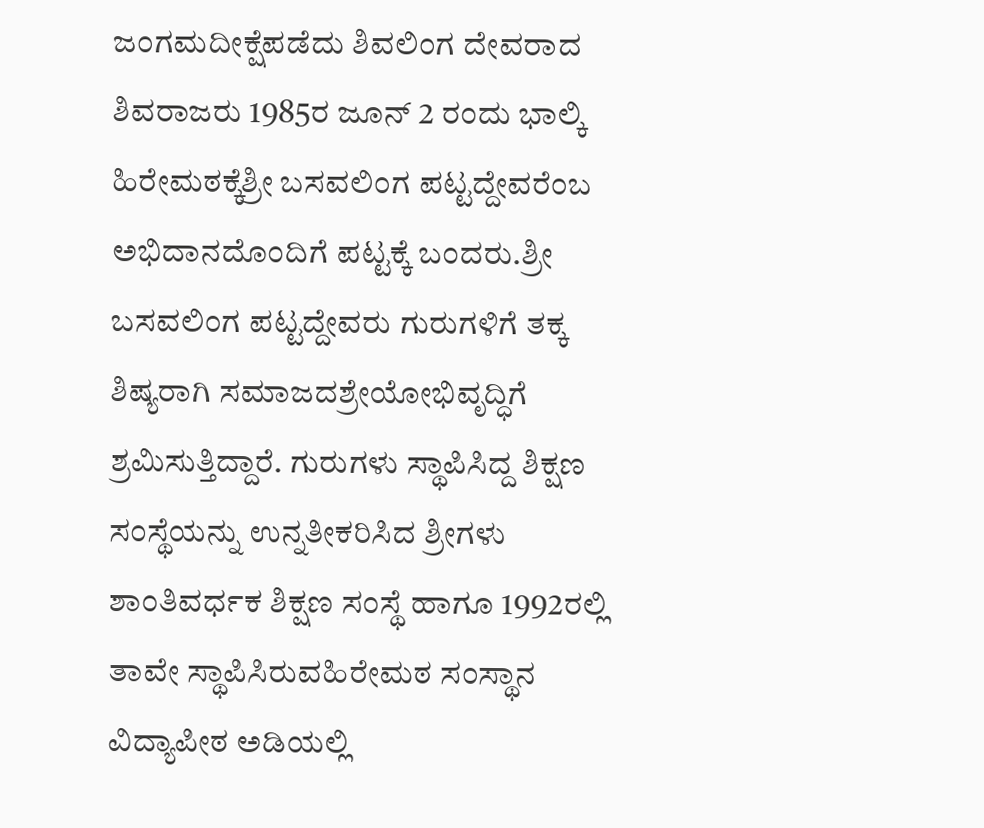ಜಂಗಮದೀಕ್ಷೆಪಡೆದು ಶಿವಲಿಂಗ ದೇವರಾದ ಶಿವರಾಜರು 1985ರ ಜೂನ್ 2 ರಂದು ಭಾಲ್ಕಿ ಹಿರೇಮಠಕ್ಕೆಶ್ರೀ ಬಸವಲಿಂಗ ಪಟ್ಟದ್ದೇವರೆಂಬ ಅಭಿದಾನದೊಂದಿಗೆ ಪಟ್ಟಕ್ಕೆ ಬಂದರು.ಶ್ರೀ ಬಸವಲಿಂಗ ಪಟ್ಟದ್ದೇವರು ಗುರುಗಳಿಗೆ ತಕ್ಕ ಶಿಷ್ಯರಾಗಿ ಸಮಾಜದಶ್ರೇಯೋಭಿವೃದ್ಧಿಗೆ ಶ್ರಮಿಸುತ್ತಿದ್ದಾರೆ. ಗುರುಗಳು ಸ್ಥಾಪಿಸಿದ್ದ ಶಿಕ್ಷಣ ಸಂಸ್ಥೆಯನ್ನು ಉನ್ನತೀಕರಿಸಿದ ಶ್ರೀಗಳು ಶಾಂತಿವರ್ಧಕ ಶಿಕ್ಷಣ ಸಂಸ್ಥೆ ಹಾಗೂ 1992ರಲ್ಲಿ ತಾವೇ ಸ್ಥಾಪಿಸಿರುವಹಿರೇಮಠ ಸಂಸ್ಥಾನ ವಿದ್ಯಾಪೀಠ ಅಡಿಯಲ್ಲಿ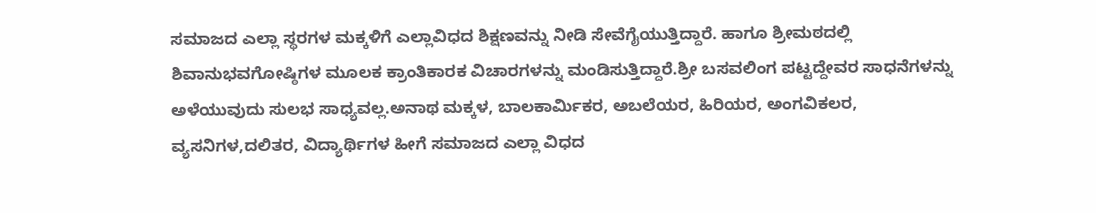ಸಮಾಜದ ಎಲ್ಲಾ ಸ್ಥರಗಳ ಮಕ್ಕಳಿಗೆ ಎಲ್ಲಾವಿಧದ ಶಿಕ್ಷಣವನ್ನು ನೀಡಿ ಸೇವೆಗೈಯುತ್ತಿದ್ದಾರೆ. ಹಾಗೂ ಶ್ರೀಮಠದಲ್ಲಿ ಶಿವಾನುಭವಗೋಷ್ಠಿಗಳ ಮೂಲಕ ಕ್ರಾಂತಿಕಾರಕ ವಿಚಾರಗಳನ್ನು ಮಂಡಿಸುತ್ತಿದ್ದಾರೆ.ಶ್ರೀ ಬಸವಲಿಂಗ ಪಟ್ಟದ್ದೇವರ ಸಾಧನೆಗಳನ್ನು ಅಳೆಯುವುದು ಸುಲಭ ಸಾಧ್ಯವಲ್ಲ.ಅನಾಥ ಮಕ್ಕಳ, ಬಾಲಕಾರ್ಮಿಕರ, ಅಬಲೆಯರ, ಹಿರಿಯರ, ಅಂಗವಿಕಲರ, ವ್ಯಸನಿಗಳ,ದಲಿತರ, ವಿದ್ಯಾರ್ಥಿಗಳ ಹೀಗೆ ಸಮಾಜದ ಎಲ್ಲಾ ವಿಧದ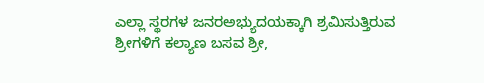ಎಲ್ಲಾ ಸ್ಥರಗಳ ಜನರಅಭ್ಯುದಯಕ್ಕಾಗಿ ಶ್ರಮಿಸುತ್ತಿರುವ ಶ್ರೀಗಳಿಗೆ ಕಲ್ಯಾಣ ಬಸವ ಶ್ರೀ,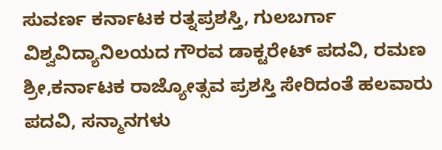ಸುವರ್ಣ ಕರ್ನಾಟಕ ರತ್ನಪ್ರಶಸ್ತಿ, ಗುಲಬರ್ಗಾ ವಿಶ್ವವಿದ್ಯಾನಿಲಯದ ಗೌರವ ಡಾಕ್ಟರೇಟ್ ಪದವಿ, ರಮಣ ಶ್ರೀ,ಕರ್ನಾಟಕ ರಾಜ್ಯೋತ್ಸವ ಪ್ರಶಸ್ತಿ ಸೇರಿದಂತೆ ಹಲವಾರು ಪದವಿ, ಸನ್ಮಾನಗಳು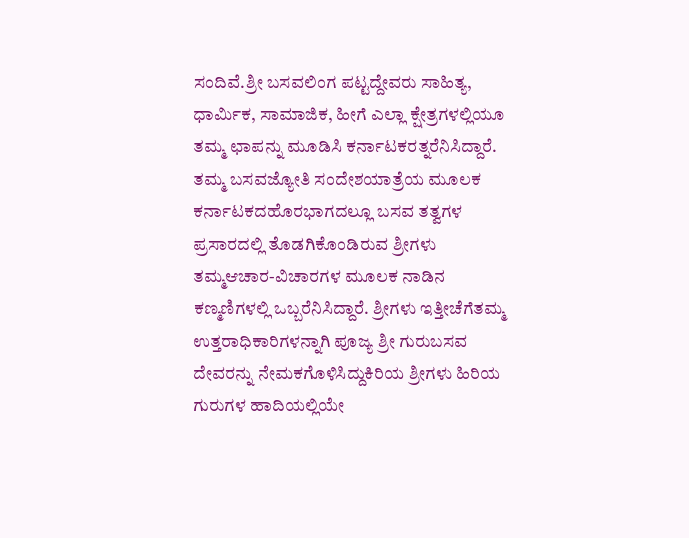ಸಂದಿವೆ.ಶ್ರೀ ಬಸವಲಿಂಗ ಪಟ್ಟದ್ದೇವರು ಸಾಹಿತ್ಯ, ಧಾರ್ಮಿಕ, ಸಾಮಾಜಿಕ, ಹೀಗೆ ಎಲ್ಲಾ ಕ್ಷೇತ್ರಗಳಲ್ಲಿಯೂ ತಮ್ಮ ಛಾಪನ್ನು ಮೂಡಿಸಿ ಕರ್ನಾಟಕರತ್ನರೆನಿಸಿದ್ದಾರೆ. ತಮ್ಮ ಬಸವಜ್ಯೋತಿ ಸಂದೇಶಯಾತ್ರೆಯ ಮೂಲಕ ಕರ್ನಾಟಕದಹೊರಭಾಗದಲ್ಲೂ ಬಸವ ತತ್ವಗಳ ಪ್ರಸಾರದಲ್ಲಿ ತೊಡಗಿಕೊಂಡಿರುವ ಶ್ರೀಗಳು ತಮ್ಮಆಚಾರ-ವಿಚಾರಗಳ ಮೂಲಕ ನಾಡಿನ ಕಣ್ಮಣಿಗಳಲ್ಲಿ ಒಬ್ಬರೆನಿಸಿದ್ದಾರೆ. ಶ್ರೀಗಳು ಇತ್ತೀಚೆಗೆತಮ್ಮ ಉತ್ತರಾಧಿಕಾರಿಗಳನ್ನಾಗಿ ಪೂಜ್ಯ ಶ್ರೀ ಗುರುಬಸವ ದೇವರನ್ನು ನೇಮಕಗೊಳಿಸಿದ್ದುಕಿರಿಯ ಶ್ರೀಗಳು ಹಿರಿಯ ಗುರುಗಳ ಹಾದಿಯಲ್ಲಿಯೇ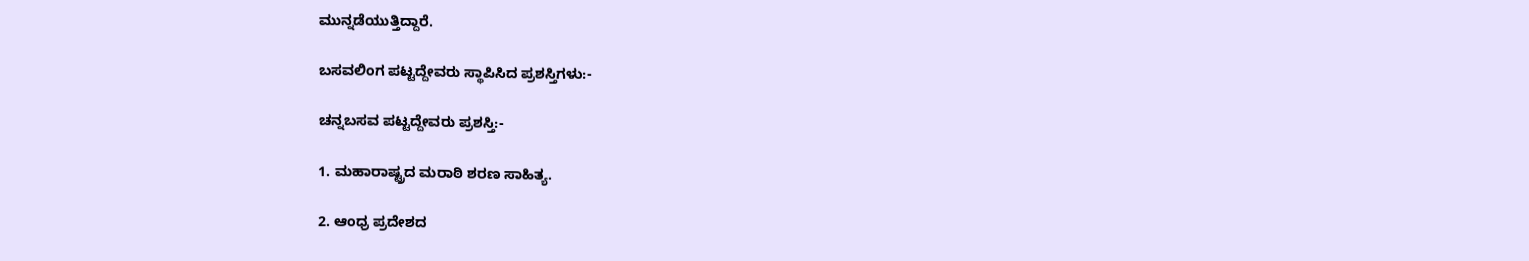ಮುನ್ನಡೆಯುತ್ತಿದ್ದಾರೆ.

ಬಸವಲಿಂಗ ಪಟ್ಟದ್ದೇವರು ಸ್ಥಾಪಿಸಿದ ಪ್ರಶಸ್ತಿಗಳು:-

ಚನ್ನಬಸವ ಪಟ್ಟದ್ದೇವರು ಪ್ರಶಸ್ತಿ:-

1. ಮಹಾರಾಷ್ಟ್ರದ ಮರಾಠಿ ಶರಣ ಸಾಹಿತ್ಯ.

2. ಆಂಧ್ರ ಪ್ರದೇಶದ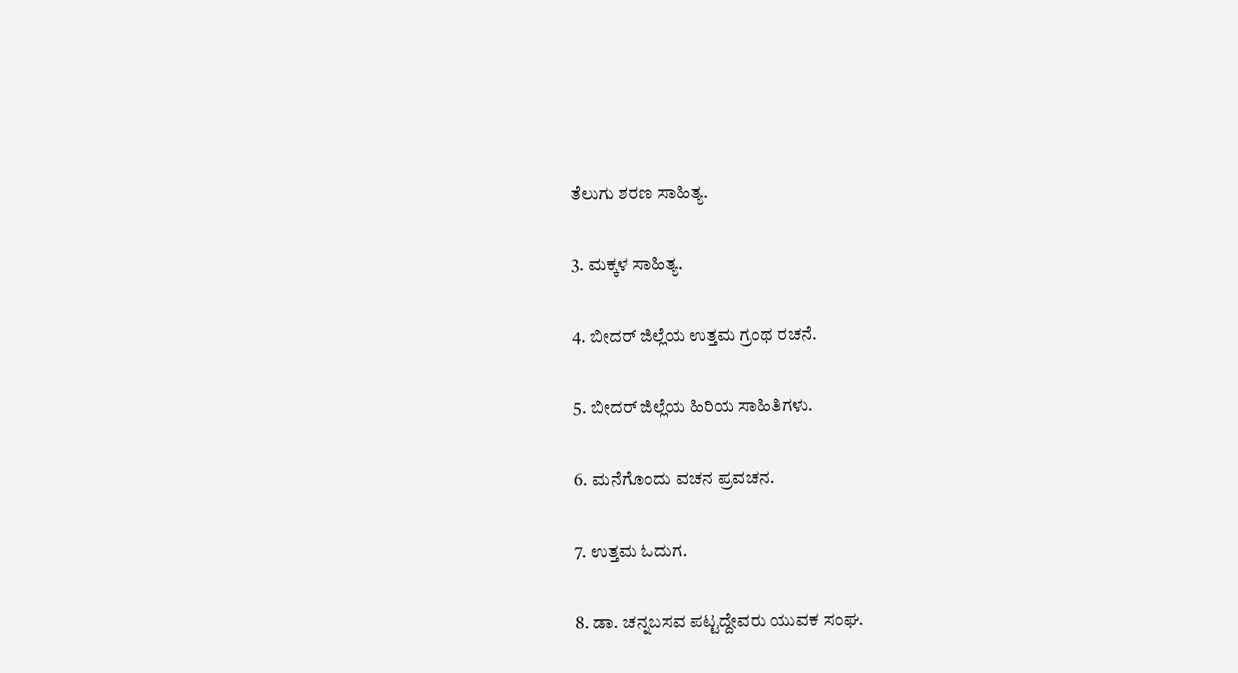ತೆಲುಗು ಶರಣ ಸಾಹಿತ್ಯ.

3. ಮಕ್ಕಳ ಸಾಹಿತ್ಯ.

4. ಬೀದರ್ ಜಿಲ್ಲೆಯ ಉತ್ತಮ ಗ್ರಂಥ ರಚನೆ.

5. ಬೀದರ್ ಜಿಲ್ಲೆಯ ಹಿರಿಯ ಸಾಹಿತಿಗಳು.

6. ಮನೆಗೊಂದು ವಚನ ಪ್ರವಚನ.

7. ಉತ್ತಮ ಓದುಗ.

8. ಡಾ. ಚನ್ನಬಸವ ಪಟ್ಟದ್ದೇವರು ಯುವಕ ಸಂಘ.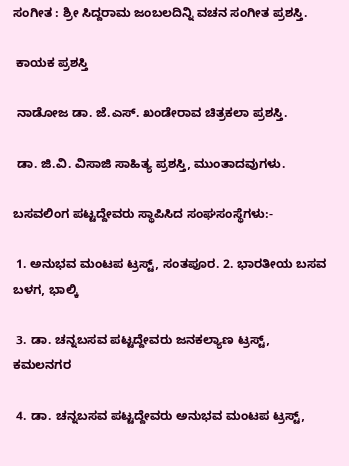ಸಂಗೀತ : ಶ್ರೀ ಸಿದ್ದರಾಮ ಜಂಬಲದಿನ್ನಿ ವಚನ ಸಂಗೀತ ಪ್ರಶಸ್ತಿ.

 ಕಾಯಕ ಪ್ರಶಸ್ತಿ

 ನಾಡೋಜ ಡಾ. ಜೆ.ಎಸ್. ಖಂಡೇರಾವ ಚಿತ್ರಕಲಾ ಪ್ರಶಸ್ತಿ.

 ಡಾ. ಜಿ.ವಿ. ವಿಸಾಜಿ ಸಾಹಿತ್ಯ ಪ್ರಶಸ್ತಿ, ಮುಂತಾದವುಗಳು.

ಬಸವಲಿಂಗ ಪಟ್ಟದ್ದೇವರು ಸ್ಥಾಪಿಸಿದ ಸಂಘಸಂಸ್ಥೆಗಳು:-

 1. ಅನುಭವ ಮಂಟಪ ಟ್ರಸ್ಟ್, ಸಂತಪೂರ. 2. ಭಾರತೀಯ ಬಸವ ಬಳಗ, ಭಾಲ್ಕಿ

 3. ಡಾ. ಚನ್ನಬಸವ ಪಟ್ಟದ್ದೇವರು ಜನಕಲ್ಯಾಣ ಟ್ರಸ್ಟ್, ಕಮಲನಗರ

 4. ಡಾ. ಚನ್ನಬಸವ ಪಟ್ಟದ್ದೇವರು ಅನುಭವ ಮಂಟಪ ಟ್ರಸ್ಟ್,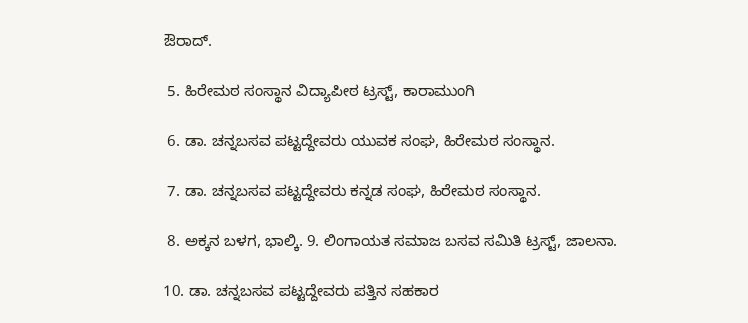ಔರಾದ್.

 5. ಹಿರೇಮಠ ಸಂಸ್ಥಾನ ವಿದ್ಯಾಪೀಠ ಟ್ರಸ್ಟ್, ಕಾರಾಮುಂಗಿ

 6. ಡಾ. ಚನ್ನಬಸವ ಪಟ್ಟದ್ದೇವರು ಯುವಕ ಸಂಘ, ಹಿರೇಮಠ ಸಂಸ್ಥಾನ.

 7. ಡಾ. ಚನ್ನಬಸವ ಪಟ್ಟದ್ದೇವರು ಕನ್ನಡ ಸಂಘ, ಹಿರೇಮಠ ಸಂಸ್ಥಾನ.

 8. ಅಕ್ಕನ ಬಳಗ, ಭಾಲ್ಕಿ. 9. ಲಿಂಗಾಯತ ಸಮಾಜ ಬಸವ ಸಮಿತಿ ಟ್ರಸ್ಟ್, ಜಾಲನಾ.

10. ಡಾ. ಚನ್ನಬಸವ ಪಟ್ಟದ್ದೇವರು ಪತ್ತಿನ ಸಹಕಾರ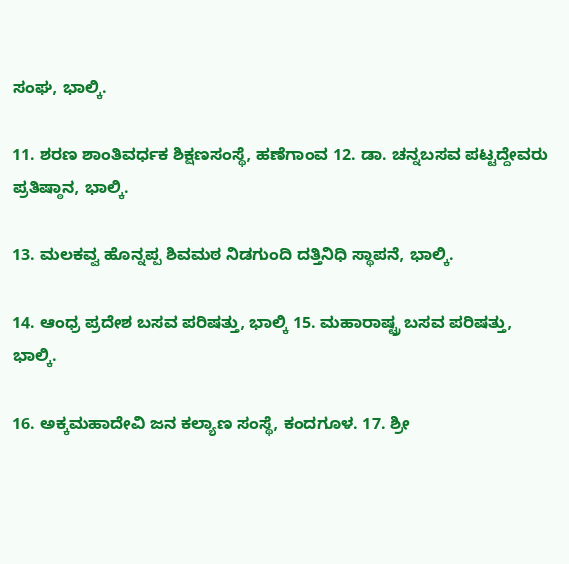ಸಂಘ, ಭಾಲ್ಕಿ.

11. ಶರಣ ಶಾಂತಿವರ್ಧಕ ಶಿಕ್ಷಣಸಂಸ್ಥೆ, ಹಣೆಗಾಂವ 12. ಡಾ. ಚನ್ನಬಸವ ಪಟ್ಟದ್ದೇವರು ಪ್ರತಿಷ್ಠಾನ, ಭಾಲ್ಕಿ.

13. ಮಲಕವ್ವ ಹೊನ್ನಪ್ಪ ಶಿವಮಠ ನಿಡಗುಂದಿ ದತ್ತಿನಿಧಿ ಸ್ಥಾಪನೆ, ಭಾಲ್ಕಿ.

14. ಆಂಧ್ರ ಪ್ರದೇಶ ಬಸವ ಪರಿಷತ್ತು, ಭಾಲ್ಕಿ 15. ಮಹಾರಾಷ್ಟ್ರ ಬಸವ ಪರಿಷತ್ತು, ಭಾಲ್ಕಿ.

16. ಅಕ್ಕಮಹಾದೇವಿ ಜನ ಕಲ್ಯಾಣ ಸಂಸ್ಥೆ, ಕಂದಗೂಳ. 17. ಶ್ರೀ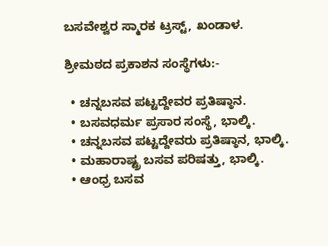ಬಸವೇಶ್ವರ ಸ್ಮಾರಕ ಟ್ರಸ್ಟ್, ಖಂಡಾಳ.

ಶ್ರೀಮಠದ ಪ್ರಕಾಶನ ಸಂಸ್ಥೆಗಳು:-

  • ಚನ್ನಬಸವ ಪಟ್ಟದ್ದೇವರ ಪ್ರತಿಷ್ಠಾನ.
  • ಬಸವಧರ್ಮ ಪ್ರಸಾರ ಸಂಸ್ಥೆ, ಭಾಲ್ಕಿ.
  • ಚನ್ನಬಸವ ಪಟ್ಟದ್ದೇವರು ಪ್ರತಿಷ್ಠಾನ, ಭಾಲ್ಕಿ.
  • ಮಹಾರಾಷ್ಟ್ರ ಬಸವ ಪರಿಷತ್ತು, ಭಾಲ್ಕಿ.
  • ಆಂಧ್ರ ಬಸವ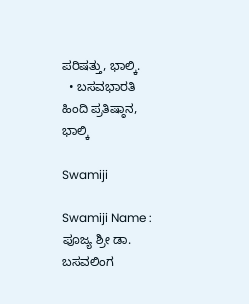ಪರಿಷತ್ತು, ಭಾಲ್ಕಿ.
  • ಬಸವಭಾರತಿ ಹಿಂದಿ ಪ್ರತಿಷ್ಠಾನ, ಭಾಲ್ಕಿ

Swamiji

Swamiji Name :
ಪೂಜ್ಯ ಶ್ರೀ ಡಾ. ಬಸವಲಿಂಗ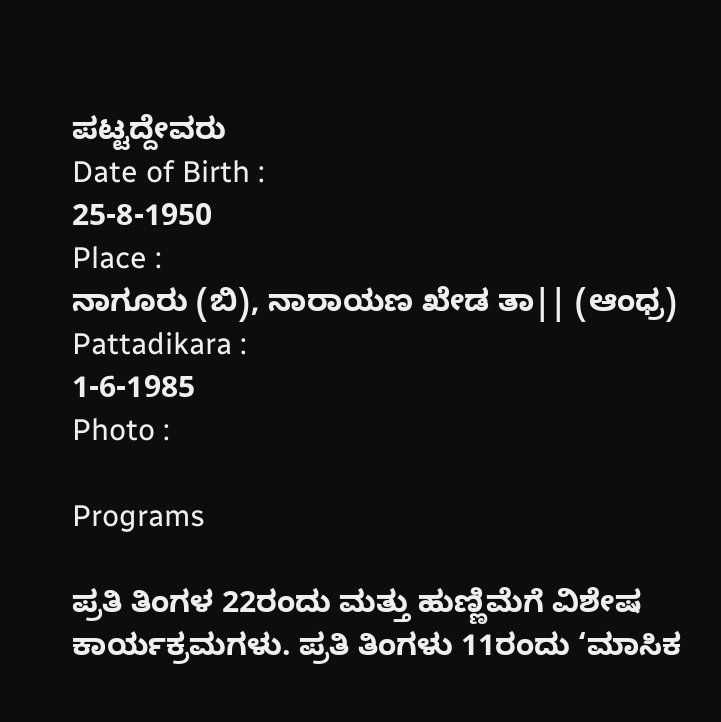ಪಟ್ಟದ್ದೇವರು
Date of Birth :
25-8-1950
Place :
ನಾಗೂರು (ಬಿ), ನಾರಾಯಣ ಖೇಡ ತಾ|| (ಆಂಧ್ರ)
Pattadikara :
1-6-1985
Photo :

Programs

ಪ್ರತಿ ತಿಂಗಳ 22ರಂದು ಮತ್ತು ಹುಣ್ಣಿಮೆಗೆ ವಿಶೇಷ ಕಾರ್ಯಕ್ರಮಗಳು. ಪ್ರತಿ ತಿಂಗಳು 11ರಂದು ‘ಮಾಸಿಕ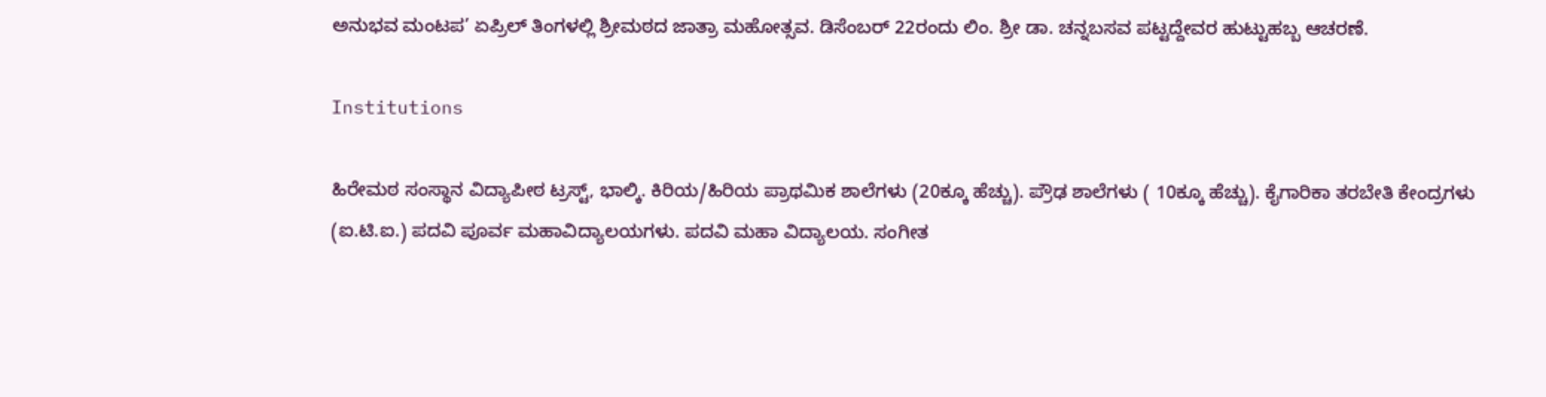ಅನುಭವ ಮಂಟಪ’ ಏಪ್ರಿಲ್ ತಿಂಗಳಲ್ಲಿ ಶ್ರೀಮಠದ ಜಾತ್ರಾ ಮಹೋತ್ಸವ. ಡಿಸೆಂಬರ್ 22ರಂದು ಲಿಂ. ಶ್ರೀ ಡಾ. ಚನ್ನಬಸವ ಪಟ್ಟದ್ದೇವರ ಹುಟ್ಟುಹಬ್ಬ ಆಚರಣೆ.

Institutions

ಹಿರೇಮಠ ಸಂಸ್ಥಾನ ವಿದ್ಯಾಪೀಠ ಟ್ರಸ್ಟ್, ಭಾಲ್ಕಿ. ಕಿರಿಯ/ಹಿರಿಯ ಪ್ರಾಥಮಿಕ ಶಾಲೆಗಳು (20ಕ್ಕೂ ಹೆಚ್ಚು). ಪ್ರೌಢ ಶಾಲೆಗಳು ( 10ಕ್ಕೂ ಹೆಚ್ಚು). ಕೈಗಾರಿಕಾ ತರಬೇತಿ ಕೇಂದ್ರಗಳು (ಐ.ಟಿ.ಐ.) ಪದವಿ ಪೂರ್ವ ಮಹಾವಿದ್ಯಾಲಯಗಳು. ಪದವಿ ಮಹಾ ವಿದ್ಯಾಲಯ. ಸಂಗೀತ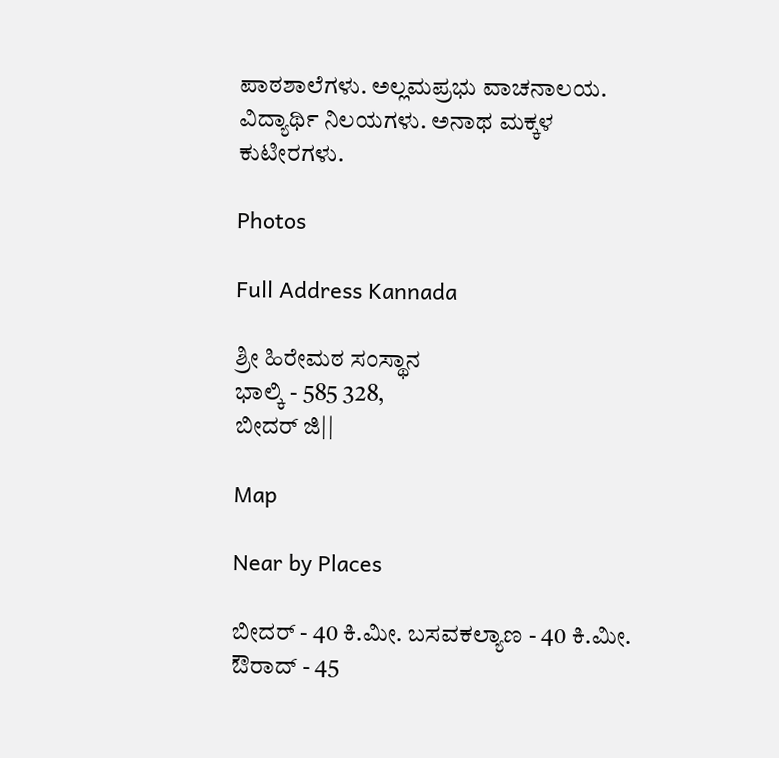ಪಾಠಶಾಲೆಗಳು. ಅಲ್ಲಮಪ್ರಭು ವಾಚನಾಲಯ. ವಿದ್ಯಾರ್ಥಿ ನಿಲಯಗಳು. ಅನಾಥ ಮಕ್ಕಳ ಕುಟೀರಗಳು.

Photos

Full Address Kannada

ಶ್ರೀ ಹಿರೇಮಠ ಸಂಸ್ಥಾನ
ಭಾಲ್ಕಿ - 585 328,
ಬೀದರ್ ಜಿ||

Map

Near by Places

ಬೀದರ್ - 40 ಕಿ.ಮೀ. ಬಸವಕಲ್ಯಾಣ - 40 ಕಿ.ಮೀ. ಔರಾದ್ - 45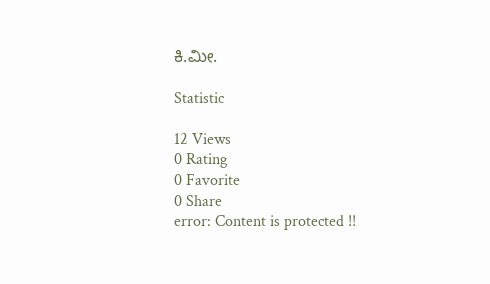ಕಿ.ಮೀ.

Statistic

12 Views
0 Rating
0 Favorite
0 Share
error: Content is protected !!